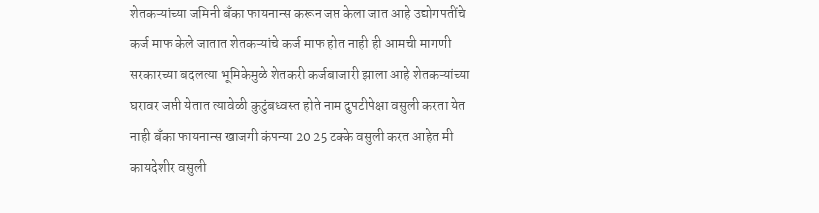शेतकऱ्यांच्या जमिनी बँका फायनान्स करून जप्त केला जात आहे उद्योगपतींचे कर्ज माफ केले जातात शेतकऱ्यांचे कर्ज माफ होत नाही ही आमची मागणी सरकारच्या बदलत्या भूमिकेमुळे शेतकरी कर्जबाजारी झाला आहे शेतकऱ्यांच्या घरावर जप्ती येतात त्यावेळी कुटुंबध्वस्त होते नाम दुपटीपेक्षा वसुली करता येत नाही बँका फायनान्स खाजगी कंपन्या 20 25 टक्के वसुली करत आहेत मी कायदेशीर वसुली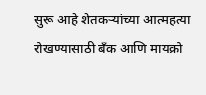सुरू आहे शेतकऱ्यांच्या आत्महत्या रोखण्यासाठी बँक आणि मायक्रो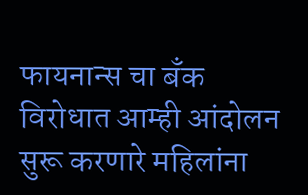फायनान्स चा बँक विरोधात आम्ही आंदोलन सुरू करणारे महिलांना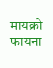मायक्रो फायना